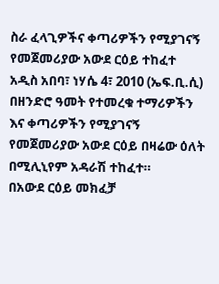ስራ ፈላጊዎችና ቀጣሪዎችን የሚያገናኝ የመጀመሪያው አውደ ርዕይ ተከፈተ
አዲስ አበባ፣ ነሃሴ 4፣ 2010 (ኤፍ.ቢ.ሲ) በዘንድሮ ዓመት የተመረቁ ተማሪዎችን እና ቀጣሪዎችን የሚያገናኝ የመጀመሪያው አውደ ርዕይ በዛሬው ዕለት በሚሊኒየም አዳራሽ ተከፈተ።
በአውደ ርዕይ መክፈቻ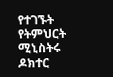የተገኙት የትምህርት ሚኒስትሩ ዶክተር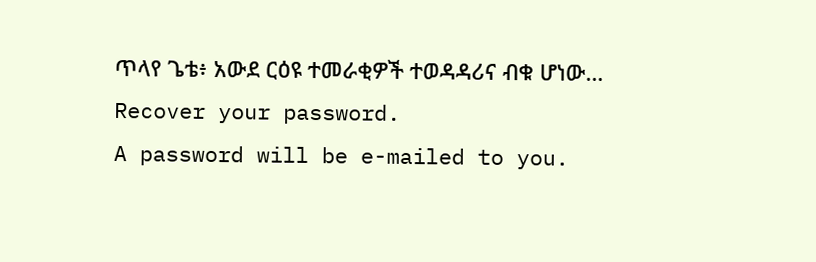ጥላየ ጌቴ፥ አውደ ርዕዩ ተመራቂዎች ተወዳዳሪና ብቁ ሆነው…
Recover your password.
A password will be e-mailed to you.